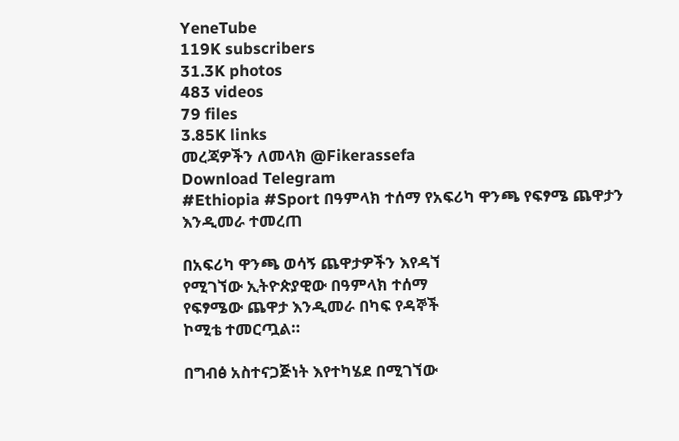YeneTube
119K subscribers
31.3K photos
483 videos
79 files
3.85K links
መረጃዎችን ለመላክ @Fikerassefa
Download Telegram
#Ethiopia #Sport በዓምላክ ተሰማ የአፍሪካ ዋንጫ የፍፃሜ ጨዋታን እንዲመራ ተመረጠ

በአፍሪካ ዋንጫ ወሳኝ ጨዋታዎችን እየዳኘ
የሚገኘው ኢትዮጵያዊው በዓምላክ ተሰማ
የፍፃሜው ጨዋታ እንዲመራ በካፍ የዳኞች
ኮሚቴ ተመርጧል።

በግብፅ አስተናጋጅነት እየተካሄደ በሚገኘው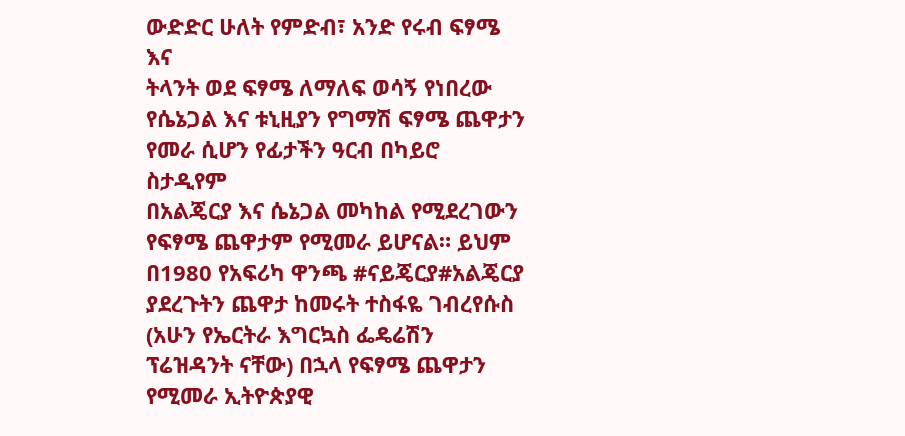ውድድር ሁለት የምድብ፣ አንድ የሩብ ፍፃሜ እና
ትላንት ወደ ፍፃሜ ለማለፍ ወሳኝ የነበረው
የሴኔጋል እና ቱኒዚያን የግማሽ ፍፃሜ ጨዋታን
የመራ ሲሆን የፊታችን ዓርብ በካይሮ ስታዲየም
በአልጄርያ እና ሴኔጋል መካከል የሚደረገውን
የፍፃሜ ጨዋታም የሚመራ ይሆናል። ይህም
በ1980 የአፍሪካ ዋንጫ #ናይጄርያ#አልጄርያ ያደረጉትን ጨዋታ ከመሩት ተስፋዬ ገብረየሱስ (አሁን የኤርትራ እግርኳስ ፌዴሬሽን ፕሬዝዳንት ናቸው) በኋላ የፍፃሜ ጨዋታን የሚመራ ኢትዮጵያዊ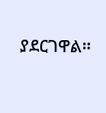ያደርገዋል።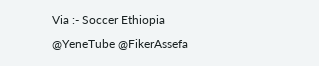Via :- Soccer Ethiopia
@YeneTube @FikerAssefa